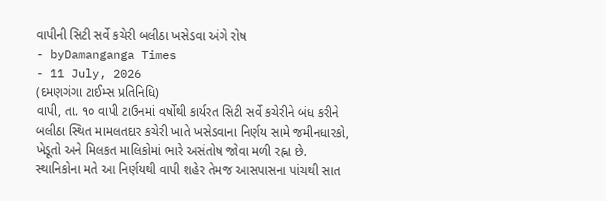વાપીની સિટી સર્વે કચેરી બલીઠા ખસેડવા અંગે રોષ
- byDamanganga Times
- 11 July, 2026
(દમણગંગા ટાઈમ્સ પ્રતિનિધિ)
વાપી, તા. ૧૦ વાપી ટાઉનમાં વર્ષોથી કાર્યરત સિટી સર્વે કચેરીને બંધ કરીને બલીઠા સ્થિત મામલતદાર કચેરી ખાતે ખસેડવાના નિર્ણય સામે જમીનધારકો, ખેડૂતો અને મિલકત માલિકોમાં ભારે અસંતોષ જોવા મળી રહ્ના છે. સ્થાનિકોના મતે આ નિર્ણયથી વાપી શહેર તેમજ આસપાસના પાંચથી સાત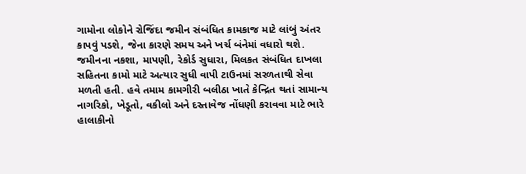ગામોના લોકોને રોજિંદા જમીન સંબંધિત કામકાજ માટે લાંબું અંતર કાપવું પડશે, જેના કારણે સમય અને ખર્ચ બંનેમાં વધારો થશે. જમીનના નકશા, માપણી, રેકોર્ડ સુધારા, મિલકત સંબંધિત દાખલા સહિતના કામો માટે અત્યાર સુધી વાપી ટાઉનમાં સરળતાથી સેવા મળતી હતી. હવે તમામ કામગીરી બલીઠા ખાતે કેન્દ્રિત થતાં સામાન્ય નાગરિકો, ખેડૂતો, વકીલો અને દસ્તાવેજ નોંધણી કરાવવા માટે ભારે હાલાકીનો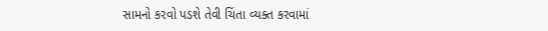સામનો કરવો પડશે તેવી ચિંતા વ્યક્ત કરવામાં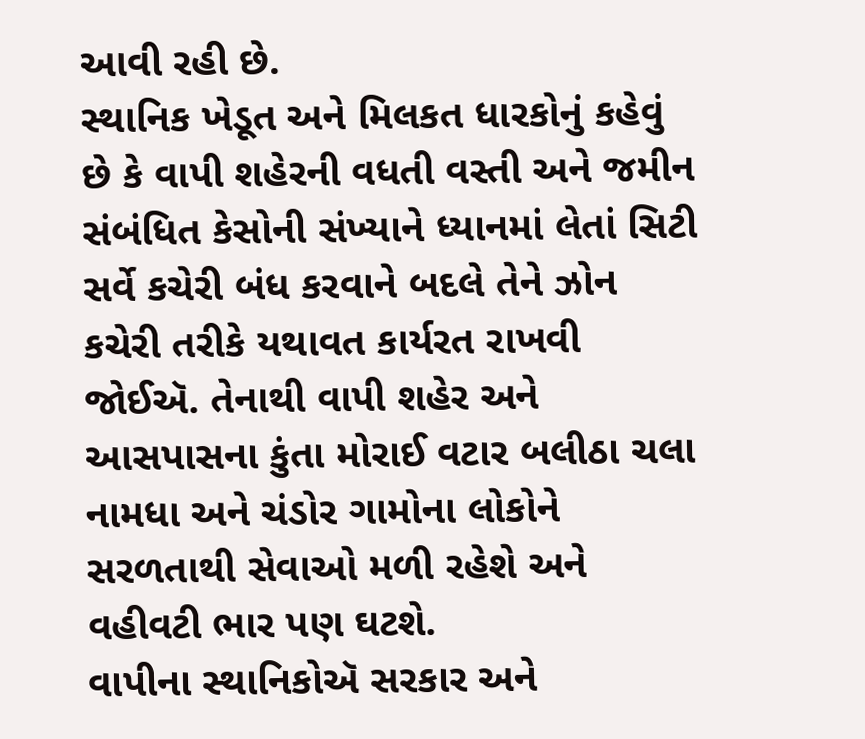આવી રહી છે.
સ્થાનિક ખેડૂત અને મિલકત ધારકોનું કહેવું છે કે વાપી શહેરની વધતી વસ્તી અને જમીન સંબંધિત કેસોની સંખ્યાને ધ્યાનમાં લેતાં સિટી સર્વે કચેરી બંધ કરવાને બદલે તેને ઝોન કચેરી તરીકે યથાવત કાર્યરત રાખવી જોઈઍ. તેનાથી વાપી શહેર અને આસપાસના કુંતા મોરાઈ વટાર બલીઠા ચલા નામધા અને ચંડોર ગામોના લોકોને સરળતાથી સેવાઓ મળી રહેશે અને વહીવટી ભાર પણ ઘટશે.
વાપીના સ્થાનિકોઍ સરકાર અને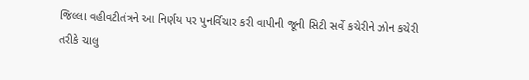જિલ્લા વહીવટીતંત્રને આ નિર્ણય પર પુનર્વિચાર કરી વાપીની જૂની સિટી સર્વે કચેરીને ઝોન કચેરી તરીકે ચાલુ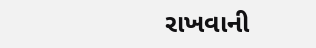રાખવાની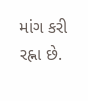માંગ કરી રહ્ના છે.